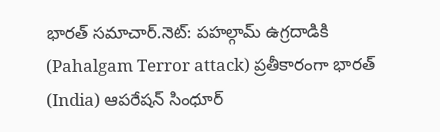భారత్ సమాచార్.నెట్: పహల్గామ్ ఉగ్రదాడికి (Pahalgam Terror attack) ప్రతీకారంగా భారత్ (India) ఆపరేషన్ సింధూర్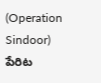(Operation Sindoor) పేరిట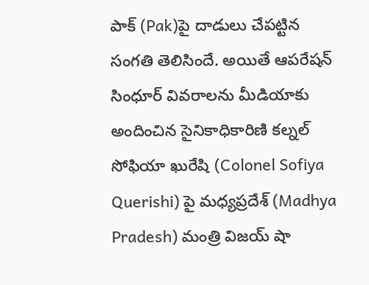పాక్ (Pak)పై దాడులు చేపట్టిన సంగతి తెలిసిందే. అయితే ఆపరేషన్ సింధూర్ వివరాలను మీడియాకు అందించిన సైనికాధికారిణి కల్నల్ సోఫియా ఖురేషి (Colonel Sofiya Querishi) పై మధ్యప్రదేశ్ (Madhya Pradesh) మంత్రి విజయ్ షా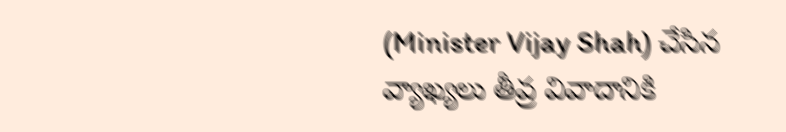(Minister Vijay Shah) చేసిన వ్యాఖ్యలు తీవ్ర వివాదానికి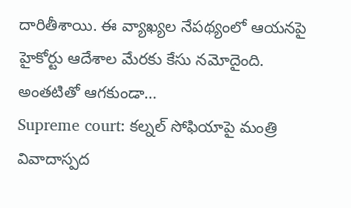దారితీశాయి. ఈ వ్యాఖ్యల నేపథ్యంలో ఆయనపై హైకోర్టు ఆదేశాల మేరకు కేసు నమోదైంది. అంతటితో ఆగకుండా…
Supreme court: కల్నల్ సోఫియాపై మంత్రి వివాదాస్పద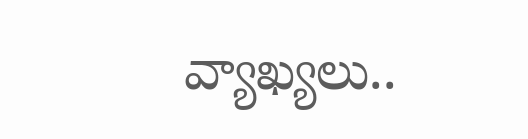వ్యాఖ్యలు..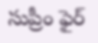సుప్రీం ఫైర్